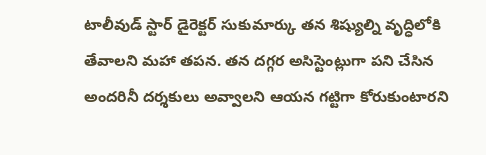టాలీవుడ్ స్టార్ డైరెక్టర్ సుకుమార్కు తన శిష్యుల్ని వృద్ధిలోకి తేవాలని మహా తపన. తన దగ్గర అసిస్టెంట్లుగా పని చేసిన అందరినీ దర్శకులు అవ్వాలని ఆయన గట్టిగా కోరుకుంటారని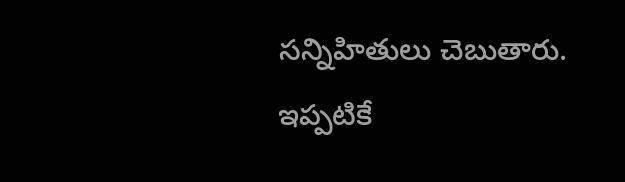సన్నిహితులు చెబుతారు. ఇప్పటికే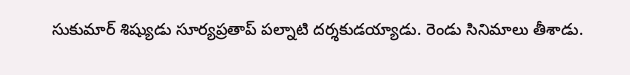సుకుమార్ శిష్యుడు సూర్యప్రతాప్ పల్నాటి దర్శకుడయ్యాడు. రెండు సినిమాలు తీశాడు.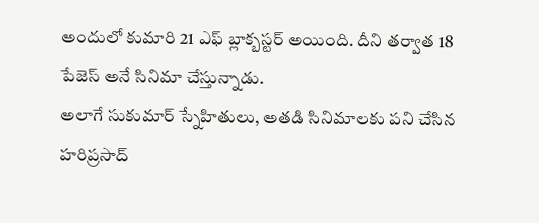అందులో కుమారి 21 ఎఫ్ బ్లాక్బస్టర్ అయింది. దీని తర్వాత 18 పేజెస్ అనే సినిమా చేస్తున్నాడు.
అలాగే సుకుమార్ స్నేహితులు, అతడి సినిమాలకు పని చేసిన హరిప్రసాద్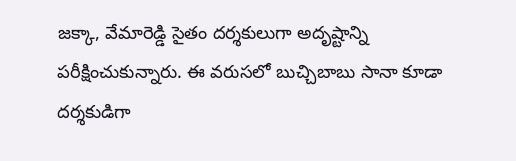జక్కా, వేమారెడ్డి సైతం దర్శకులుగా అదృష్టాన్ని పరీక్షించుకున్నారు. ఈ వరుసలో బుచ్చిబాబు సానా కూడా దర్శకుడిగా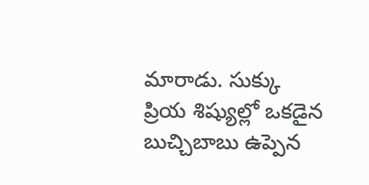మారాడు. సుక్కు ప్రియ శిష్యుల్లో ఒకడైన బుచ్చిబాబు ఉప్పెన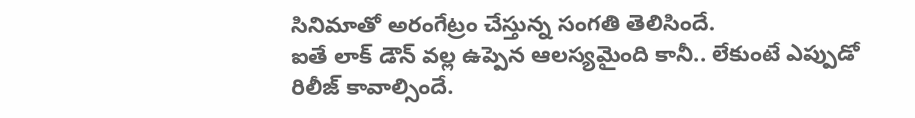సినిమాతో అరంగేట్రం చేస్తున్న సంగతి తెలిసిందే.
ఐతే లాక్ డౌన్ వల్ల ఉప్పెన ఆలస్యమైంది కానీ.. లేకుంటే ఎప్పుడో రిలీజ్ కావాల్సిందే.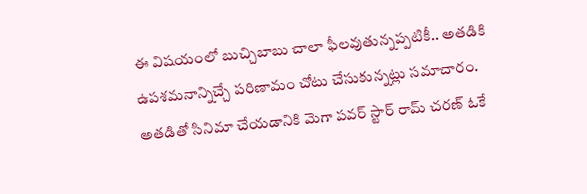ఈ విషయంలో బుచ్చిబాబు చాలా ఫీలవుతున్నప్పటికీ.. అతడికి ఉపశమనాన్నిచ్చే పరిణామం చోటు చేసుకున్నట్లు సమాచారం. అతడితో సినిమా చేయడానికి మెగా పవర్ స్టార్ రామ్ చరణ్ ఓకే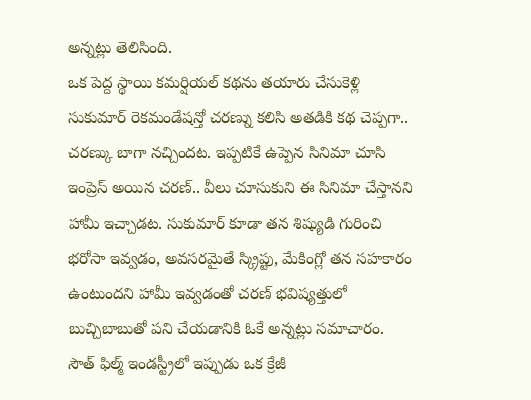అన్నట్లు తెలిసింది.
ఒక పెద్ద స్థాయి కమర్షియల్ కథను తయారు చేసుకెళ్లి సుకుమార్ రెకమండేషన్తో చరణ్ను కలిసి అతడికి కథ చెప్పగా.. చరణ్కు బాగా నచ్చిందట. ఇప్పటికే ఉప్పెన సినిమా చూసి ఇంప్రెస్ అయిన చరణ్.. వీలు చూసుకుని ఈ సినిమా చేస్తానని హామీ ఇచ్చాడట. సుకుమార్ కూడా తన శిష్యుడి గురించి భరోసా ఇవ్వడం, అవసరమైతే స్క్రిప్టు, మేకింగ్లో తన సహకారం ఉంటుందని హామీ ఇవ్వడంతో చరణ్ భవిష్యత్తులో బుచ్చిబాబుతో పని చేయడానికి ఓకే అన్నట్లు సమాచారం.
సౌత్ ఫిల్మ్ ఇండస్ట్రీలో ఇప్పుడు ఒక క్రేజీ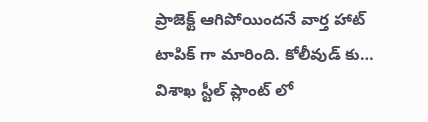ప్రాజెక్ట్ ఆగిపోయిందనే వార్త హాట్ టాపిక్ గా మారింది. కోలీవుడ్ కు…
విశాఖ స్టీల్ ప్లాంట్ లో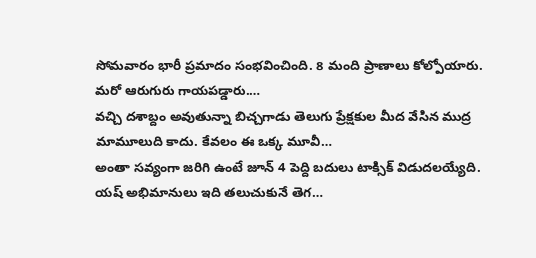సోమవారం భారీ ప్రమాదం సంభవించింది. 8 మంది ప్రాణాలు కోల్పోయారు. మరో ఆరుగురు గాయపడ్డారు.…
వచ్చి దశాబ్దం అవుతున్నా బిచ్చగాడు తెలుగు ప్రేక్షకుల మీద వేసిన ముద్ర మామూలుది కాదు. కేవలం ఈ ఒక్క మూవీ…
అంతా సవ్యంగా జరిగి ఉంటే జూన్ 4 పెద్ది బదులు టాక్సిక్ విడుదలయ్యేది. యష్ అభిమానులు ఇది తలుచుకునే తెగ…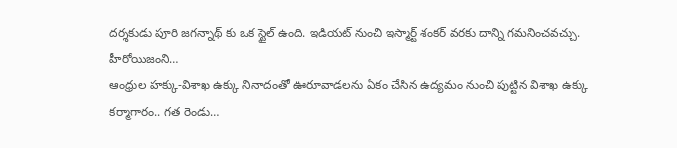దర్శకుడు పూరి జగన్నాథ్ కు ఒక స్టైల్ ఉంది. ఇడియట్ నుంచి ఇస్మార్ట్ శంకర్ వరకు దాన్ని గమనించవచ్చు. హీరోయిజంని…
ఆంధ్రుల హక్కు-విశాఖ ఉక్కు నినాదంతో ఊరూవాడలను ఏకం చేసిన ఉద్యమం నుంచి పుట్టిన విశాఖ ఉక్కు కర్మాగారం.. గత రెండు…